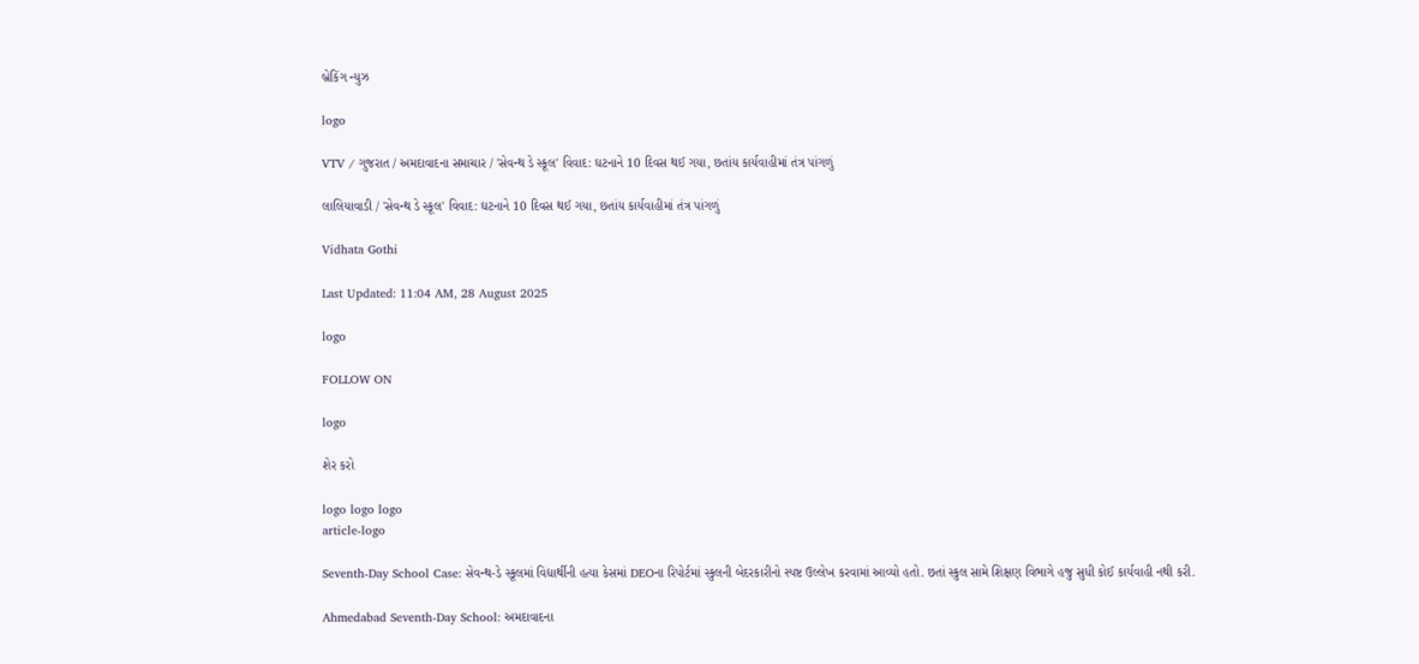બ્રેકિંગ ન્યુઝ

logo

VTV / ગુજરાત / અમદાવાદના સમાચાર / 'સેવન્થ ડે સ્કૂલ' વિવાદ: ઘટનાને 10 દિવસ થઈ ગયા, છતાંય કાર્યવાહીમાં તંત્ર પાંગળું

લાલિયાવાડી / 'સેવન્થ ડે સ્કૂલ' વિવાદ: ઘટનાને 10 દિવસ થઈ ગયા, છતાંય કાર્યવાહીમાં તંત્ર પાંગળું

Vidhata Gothi

Last Updated: 11:04 AM, 28 August 2025

logo

FOLLOW ON

logo

શેર કરો

logo logo logo
article-logo

Seventh-Day School Case: સેવન્થ-ડે સ્કૂલમાં વિદ્યાર્થીની હત્યા કેસમાં DEOના રિપોર્ટમાં સ્કુલની બેદરકારીનો સ્પષ્ટ ઉલ્લેખ કરવામાં આવ્યો હતો. છતાં સ્કુલ સામે શિક્ષણ વિભાગે હજુ સુધી કોઈ કાર્યવાહી નથી કરી.

Ahmedabad Seventh-Day School: અમદાવાદના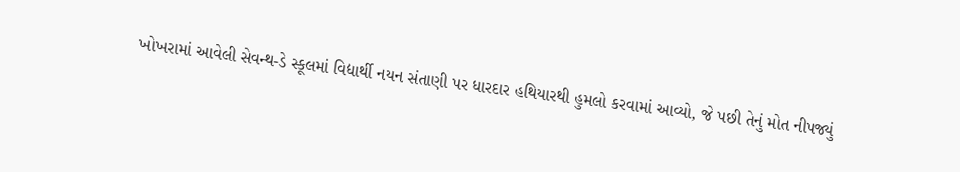ખોખરામાં આવેલી સેવન્થ-ડે સ્કૂલમાં વિદ્યાર્થી નયન સંતાણી પર ધારદાર હથિયારથી હુમલો કરવામાં આવ્યો, જે પછી તેનું મોત નીપજ્યું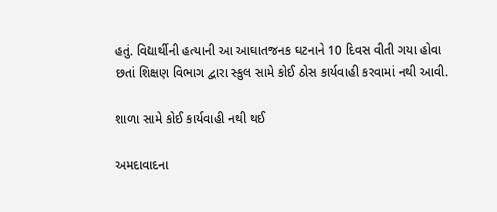હતું. વિદ્યાર્થીની હત્યાની આ આઘાતજનક ઘટનાને 10 દિવસ વીતી ગયા હોવા છતાં શિક્ષણ વિભાગ દ્વારા સ્કુલ સામે કોઈ ઠોસ કાર્યવાહી કરવામાં નથી આવી.

શાળા સામે કોઈ કાર્યવાહી નથી થઈ

અમદાવાદના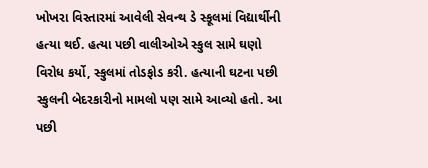ખોખરા વિસ્તારમાં આવેલી સેવન્થ ડે સ્કૂલમાં વિદ્યાર્થીની હત્યા થઈ. હત્યા પછી વાલીઓએ સ્કુલ સામે ઘણો વિરોધ કર્યો, સ્કુલમાં તોડફોડ કરી. હત્યાની ઘટના પછી સ્કુલની બેદરકારીનો મામલો પણ સામે આવ્યો હતો. આ પછી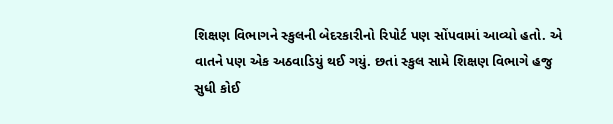શિક્ષણ વિભાગને સ્કુલની બેદરકારીનો રિપોર્ટ પણ સોંપવામાં આવ્યો હતો. એ વાતને પણ એક અઠવાડિયું થઈ ગયું. છતાં સ્કુલ સામે શિક્ષણ વિભાગે હજુ સુધી કોઈ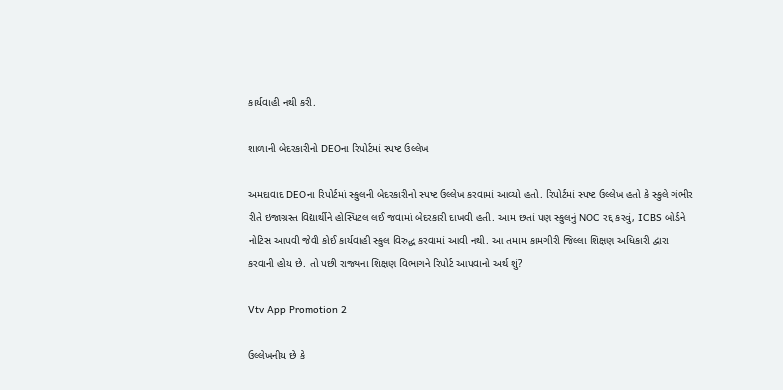કાર્યવાહી નથી કરી.

શાળાની બેદરકારીનો DEOના રિપોર્ટમાં સ્પષ્ટ ઉલ્લેખ

અમદાવાદ DEOના રિપોર્ટમાં સ્કુલની બેદરકારીનો સ્પષ્ટ ઉલ્લેખ કરવામાં આવ્યો હતો. રિપોર્ટમાં સ્પષ્ટ ઉલ્લેખ હતો કે સ્કુલે ગંભીર રીતે ઇજાગ્રસ્ત વિદ્યાર્થીને હોસ્પિટલ લઈ જવામાં બેદરકારી દાખવી હતી. આમ છતાં પણ સ્કુલનું NOC રદ્દ કરવું, ICBS બોર્ડને નોટિસ આપવી જેવી કોઈ કાર્યવાહી સ્કુલ વિરુદ્ધ કરવામાં આવી નથી. આ તમામ કામગીરી જિલ્લા શિક્ષણ અધિકારી દ્વારા કરવાની હોય છે. તો પછી રાજ્યના શિક્ષણ વિભાગને રિપોર્ટ આપવાનો અર્થ શું?

Vtv App Promotion 2

ઉલ્લેખનીય છે કે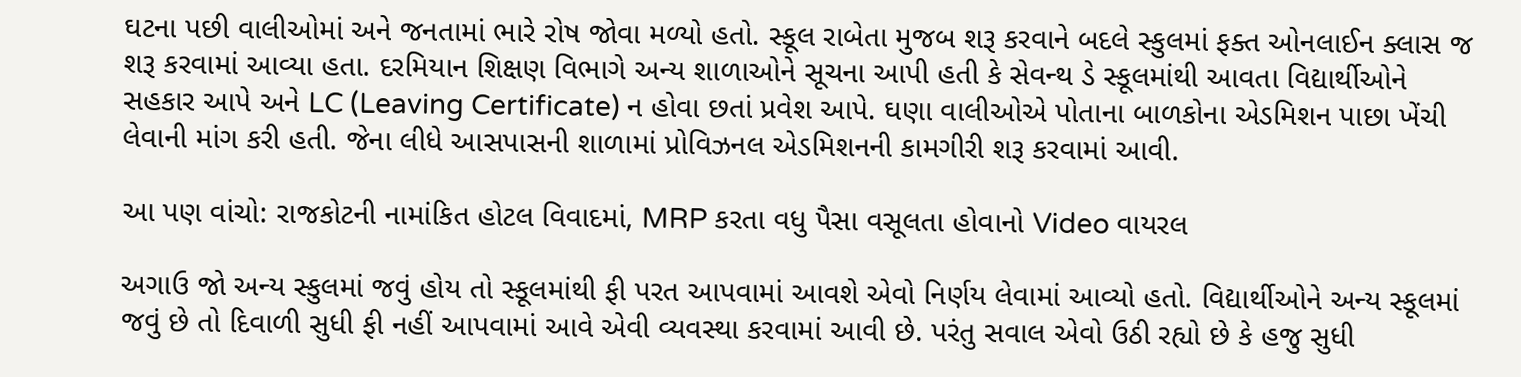ઘટના પછી વાલીઓમાં અને જનતામાં ભારે રોષ જોવા મળ્યો હતો. સ્કૂલ રાબેતા મુજબ શરૂ કરવાને બદલે સ્કુલમાં ફક્ત ઓનલાઈન ક્લાસ જ શરૂ કરવામાં આવ્યા હતા. દરમિયાન શિક્ષણ વિભાગે અન્ય શાળાઓને સૂચના આપી હતી કે સેવન્થ ડે સ્કૂલમાંથી આવતા વિદ્યાર્થીઓને સહકાર આપે અને LC (Leaving Certificate) ન હોવા છતાં પ્રવેશ આપે. ઘણા વાલીઓએ પોતાના બાળકોના એડમિશન પાછા ખેંચી લેવાની માંગ કરી હતી. જેના લીધે આસપાસની શાળામાં પ્રોવિઝનલ એડમિશનની કામગીરી શરૂ કરવામાં આવી.

આ પણ વાંચો: રાજકોટની નામાંકિત હોટલ વિવાદમાં, MRP કરતા વધુ પૈસા વસૂલતા હોવાનો Video વાયરલ

અગાઉ જો અન્ય સ્કુલમાં જવું હોય તો સ્કૂલમાંથી ફી પરત આપવામાં આવશે એવો નિર્ણય લેવામાં આવ્યો હતો. વિદ્યાર્થીઓને અન્ય સ્કૂલમાં જવું છે તો દિવાળી સુધી ફી નહીં આપવામાં આવે એવી વ્યવસ્થા કરવામાં આવી છે. પરંતુ સવાલ એવો ઉઠી રહ્યો છે કે હજુ સુધી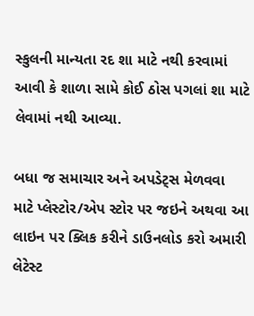સ્કુલની માન્યતા રદ શા માટે નથી કરવામાં આવી કે શાળા સામે કોઈ ઠોસ પગલાં શા માટે લેવામાં નથી આવ્યા.

બધા જ સમાચાર અને અપડેટ્સ મેળવવા માટે પ્લેસ્ટોર/એપ સ્ટોર પર જઇને અથવા આ લાઇન પર ક્લિક કરીને ડાઉનલોડ કરો અમારી લેટેસ્ટ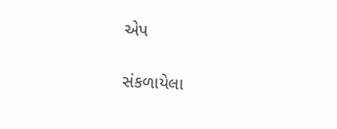એપ

સંકળાયેલા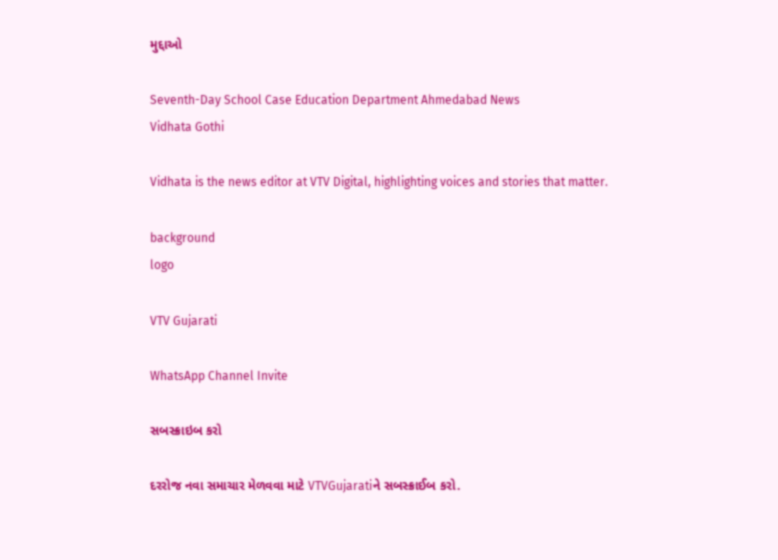મુદ્દાઓ

Seventh-Day School Case Education Department Ahmedabad News
Vidhata Gothi

Vidhata is the news editor at VTV Digital, highlighting voices and stories that matter.

background
logo

VTV Gujarati

WhatsApp Channel Invite

સબસ્ક્રાઇબ કરો

દરરોજ નવા સમાચાર મેળવવા માટે VTVGujaratiને સબસ્ક્રાઈબ કરો.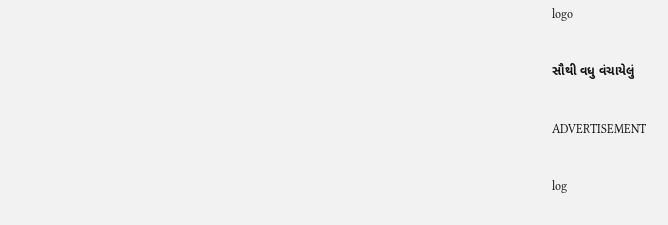logo

સૌથી વધુ વંચાયેલું

ADVERTISEMENT

log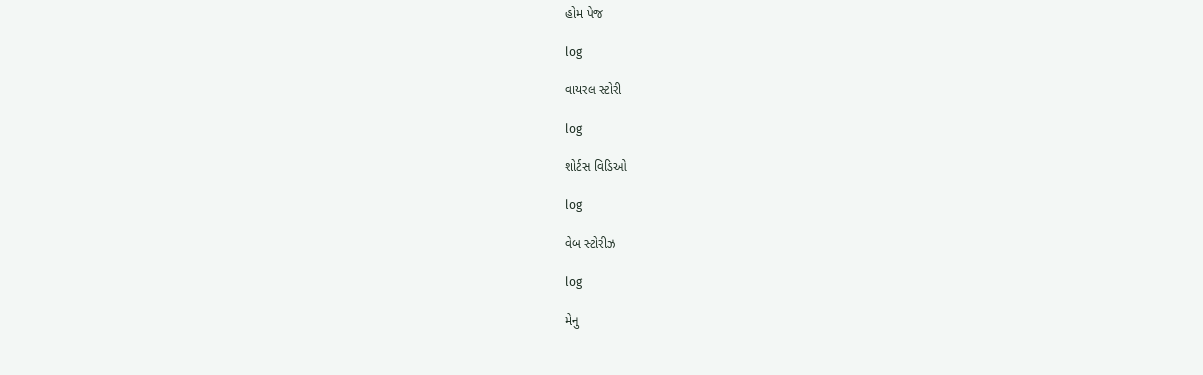હોમ પેજ

log

વાયરલ સ્ટોરી

log

શોર્ટસ વિડિઓ

log

વેબ સ્ટોરીઝ

log

મેનુ